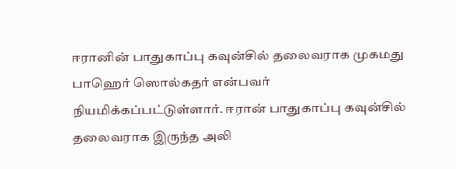ஈரானின் பாதுகாப்பு கவுன்சில் தலைவராக முகமது பாஹெர் ஸொல்கதர் என்பவர் நியமிக்கப்பட்டுள்ளார். ஈரான் பாதுகாப்பு கவுன்சில் தலைவராக இருந்த அலி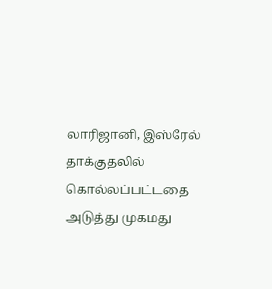லாரிஜானி, இஸ்ரேல் தாக்குதலில் கொல்லப்பட்டதை அடுத்து முகமது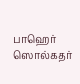பாஹெர் ஸொல்கதர்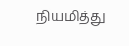நியமித்து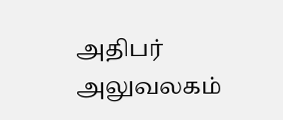அதிபர் அலுவலகம்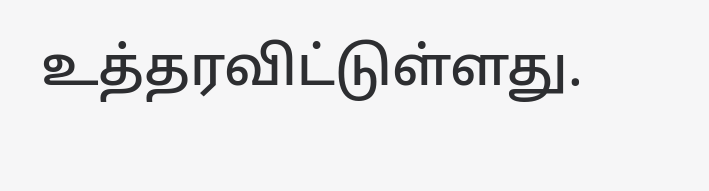உத்தரவிட்டுள்ளது.